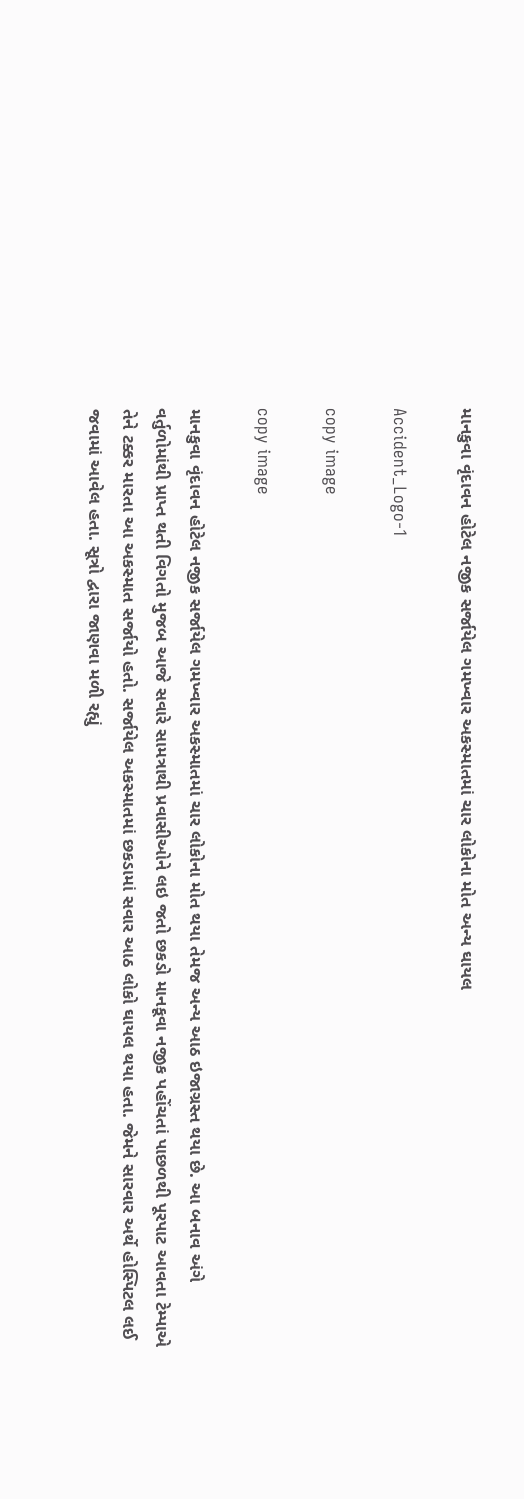માનકુવા વૃંદાવન હોટેલ નજીક સર્જાયેલ ગમખ્વાર અકસ્માતમાં ચાર લોકોના મોત અન્ય ઘાયલ

Accident_Logo-1

copy image

copy image

માનકુવા વૃંદાવન હોટેલ નજીક સર્જાયેલ ગમખ્વાર અકસ્માતમાં ચાર લોકોના મોત થયા તેમજ અન્ય આઠ ઇજાગ્રસ્ત થયા છે. આ બનાવ અંગે વર્તુળોમાંથી પ્રાપ્ત થતી વિગતો મુજબ આજે સવારે સામત્રાથી પ્રવાસીઓને લઇ જતો છકડો માનકૂવા નજીક પહોંચતાં પાછળથી પૂરપાટ આવતા ટેમ્પાએ તેને ટક્કર મારતા આ અકસ્માત સર્જાયો હતો. સર્જાયેલ અકસ્માતમાં છકડામાં સવાર આઠ લોકો ઘાયલ થયા હતા. જેમને સારવાર અર્થે હોસ્પિટલ લઈ જવામાં આવેલ હતા. સૂત્રો દ્વારા જાણવા મળી રહ્યું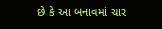છે કે આ બનાવમાં ચાર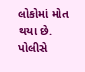લોકોમાં મોત થયા છે. પોલીસે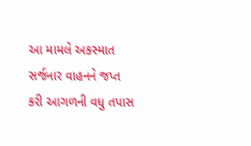આ મામલે અકસ્માત સર્જનાર વાહનને જપ્ત કરી આગળની વધુ તપાસ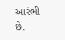આરંભી છે.